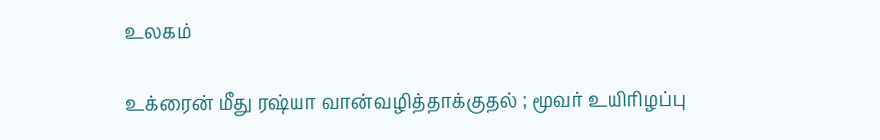உலகம்

உக்ரைன் மீது ரஷ்யா வான்வழித்தாக்குதல் ; மூவர் உயிரிழப்பு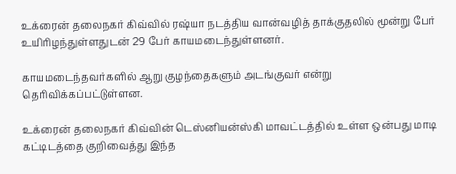உக்ரைன் தலைநகர் கிவ்வில் ரஷ்யா நடத்திய வான்வழித் தாக்குதலில் மூன்று பேர் உயிரிழந்துள்ளதுடன் 29 பேர் காயமடைந்துள்ளனர்.

காயமடைந்தவர்களில் ஆறு குழந்தைகளும் அடங்குவர் என்று தெரிவிக்கப்பட்டுள்ளன.

உக்ரைன் தலைநகர் கிவ்வின் டெஸ்னியன்ஸ்கி மாவட்டத்தில் உள்ள ஒன்பது மாடி கட்டிடத்தை குறிவைத்து இந்த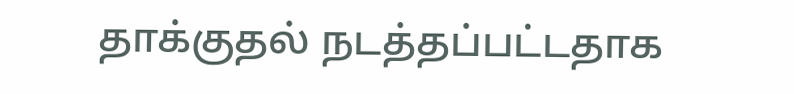தாக்குதல் நடத்தப்பட்டதாக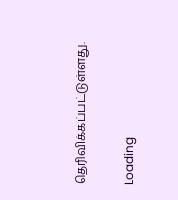தெரிவிக்கப்பட்டுள்ளது.

Loading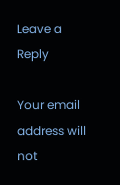Leave a Reply

Your email address will not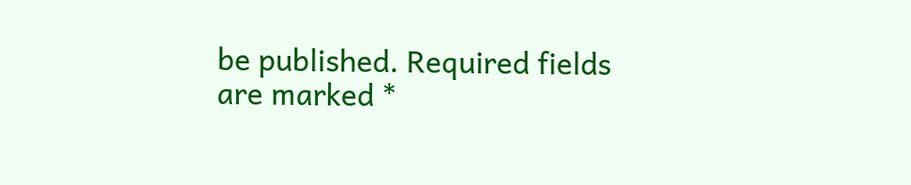be published. Required fields are marked *